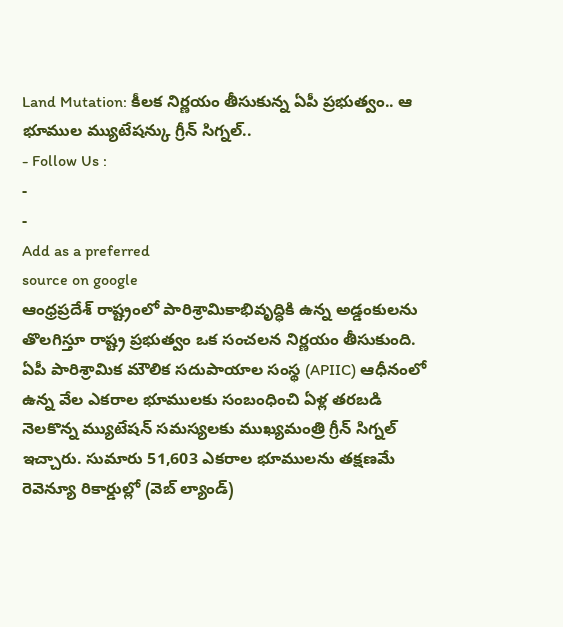Land Mutation: కీలక నిర్ణయం తీసుకున్న ఏపీ ప్రభుత్వం.. ఆ భూముల మ్యుటేషన్కు గ్రీన్ సిగ్నల్..
- Follow Us :
-
-
Add as a preferred
source on google
ఆంధ్రప్రదేశ్ రాష్ట్రంలో పారిశ్రామికాభివృద్ధికి ఉన్న అడ్డంకులను తొలగిస్తూ రాష్ట్ర ప్రభుత్వం ఒక సంచలన నిర్ణయం తీసుకుంది. ఏపీ పారిశ్రామిక మౌలిక సదుపాయాల సంస్థ (APIIC) ఆధీనంలో ఉన్న వేల ఎకరాల భూములకు సంబంధించి ఏళ్ల తరబడి నెలకొన్న మ్యుటేషన్ సమస్యలకు ముఖ్యమంత్రి గ్రీన్ సిగ్నల్ ఇచ్చారు. సుమారు 51,603 ఎకరాల భూములను తక్షణమే రెవెన్యూ రికార్డుల్లో (వెబ్ ల్యాండ్)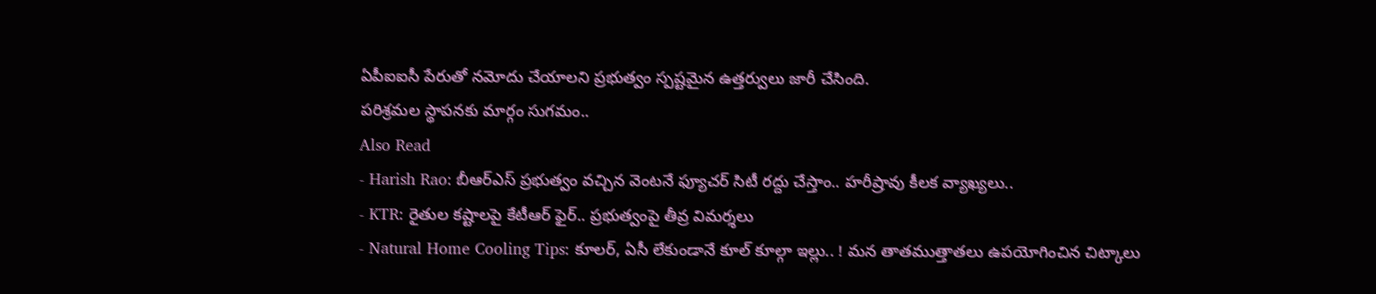ఏపీఐఐసీ పేరుతో నమోదు చేయాలని ప్రభుత్వం స్పష్టమైన ఉత్తర్వులు జారీ చేసింది.
పరిశ్రమల స్థాపనకు మార్గం సుగమం..
Also Read
- Harish Rao: బీఆర్ఎస్ ప్రభుత్వం వచ్చిన వెంటనే ఫ్యూచర్ సిటీ రద్దు చేస్తాం.. హరీష్రావు కీలక వ్యాఖ్యలు..
- KTR: రైతుల కష్టాలపై కేటీఆర్ ఫైర్.. ప్రభుత్వంపై తీవ్ర విమర్శలు
- Natural Home Cooling Tips: కూలర్, ఏసీ లేకుండానే కూల్ కూల్గా ఇల్లు.. ! మన తాతముత్తాతలు ఉపయోగించిన చిట్కాలు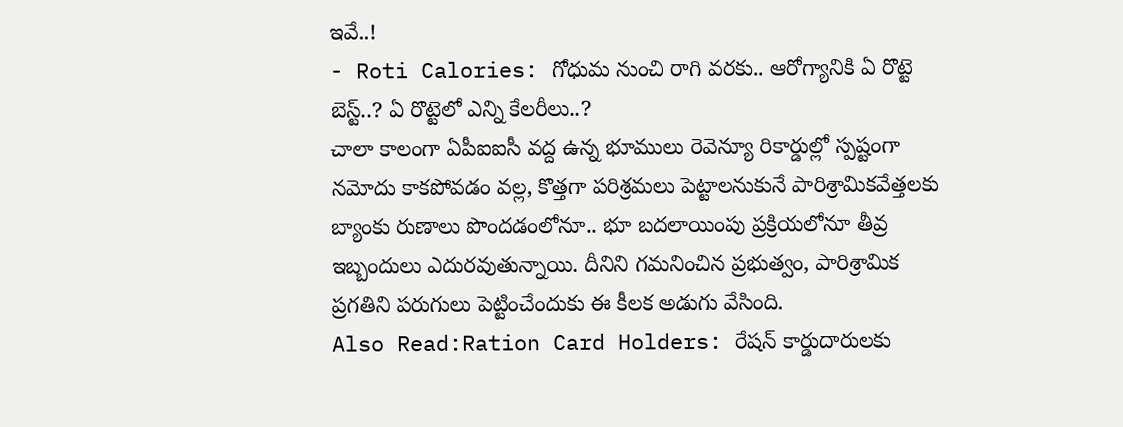ఇవే..!
- Roti Calories: గోధుమ నుంచి రాగి వరకు.. ఆరోగ్యానికి ఏ రొట్టె బెస్ట్..? ఏ రొట్టెలో ఎన్ని కేలరీలు..?
చాలా కాలంగా ఏపీఐఐసీ వద్ద ఉన్న భూములు రెవెన్యూ రికార్డుల్లో స్పష్టంగా నమోదు కాకపోవడం వల్ల, కొత్తగా పరిశ్రమలు పెట్టాలనుకునే పారిశ్రామికవేత్తలకు బ్యాంకు రుణాలు పొందడంలోనూ.. భూ బదలాయింపు ప్రక్రియలోనూ తీవ్ర ఇబ్బందులు ఎదురవుతున్నాయి. దీనిని గమనించిన ప్రభుత్వం, పారిశ్రామిక ప్రగతిని పరుగులు పెట్టించేందుకు ఈ కీలక అడుగు వేసింది.
Also Read:Ration Card Holders: రేషన్ కార్డుదారులకు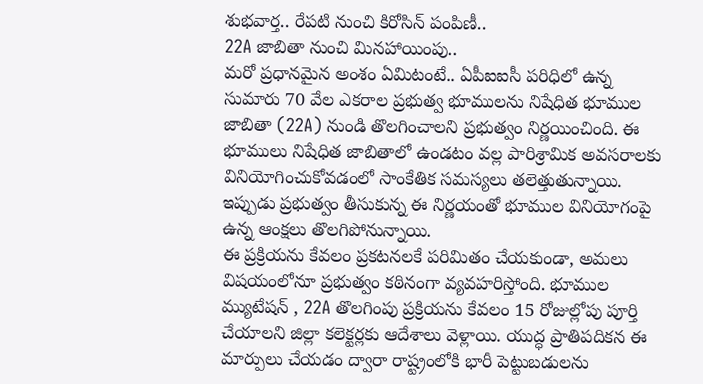శుభవార్త.. రేపటి నుంచి కిరోసిన్ పంపిణీ..
22A జాబితా నుంచి మినహాయింపు..
మరో ప్రధానమైన అంశం ఏమిటంటే.. ఏపీఐఐసీ పరిధిలో ఉన్న సుమారు 70 వేల ఎకరాల ప్రభుత్వ భూములను నిషేధిత భూముల జాబితా (22A) నుండి తొలగించాలని ప్రభుత్వం నిర్ణయించింది. ఈ భూములు నిషేధిత జాబితాలో ఉండటం వల్ల పారిశ్రామిక అవసరాలకు వినియోగించుకోవడంలో సాంకేతిక సమస్యలు తలెత్తుతున్నాయి. ఇప్పుడు ప్రభుత్వం తీసుకున్న ఈ నిర్ణయంతో భూముల వినియోగంపై ఉన్న ఆంక్షలు తొలగిపోనున్నాయి.
ఈ ప్రక్రియను కేవలం ప్రకటనలకే పరిమితం చేయకుండా, అమలు విషయంలోనూ ప్రభుత్వం కఠినంగా వ్యవహరిస్తోంది. భూముల మ్యుటేషన్ , 22A తొలగింపు ప్రక్రియను కేవలం 15 రోజుల్లోపు పూర్తి చేయాలని జిల్లా కలెక్టర్లకు ఆదేశాలు వెళ్లాయి. యుద్ధ ప్రాతిపదికన ఈ మార్పులు చేయడం ద్వారా రాష్ట్రంలోకి భారీ పెట్టుబడులను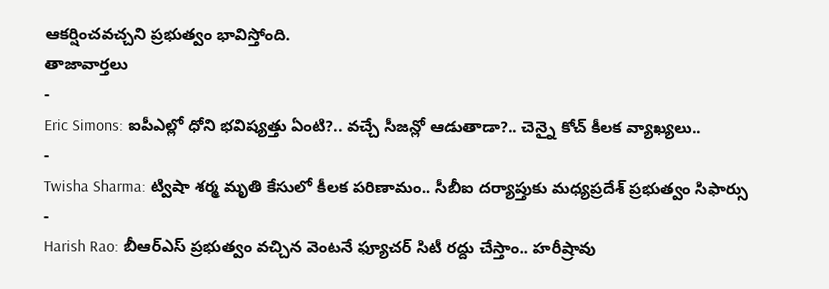ఆకర్షించవచ్చని ప్రభుత్వం భావిస్తోంది.
తాజావార్తలు
-
Eric Simons: ఐపీఎల్లో ధోని భవిష్యత్తు ఏంటి?.. వచ్చే సీజన్లో ఆడుతాడా?.. చెన్నై కోచ్ కీలక వ్యాఖ్యలు..
-
Twisha Sharma: ట్విషా శర్మ మృతి కేసులో కీలక పరిణామం.. సీబీఐ దర్యాప్తుకు మధ్యప్రదేశ్ ప్రభుత్వం సిఫార్సు
-
Harish Rao: బీఆర్ఎస్ ప్రభుత్వం వచ్చిన వెంటనే ఫ్యూచర్ సిటీ రద్దు చేస్తాం.. హరీష్రావు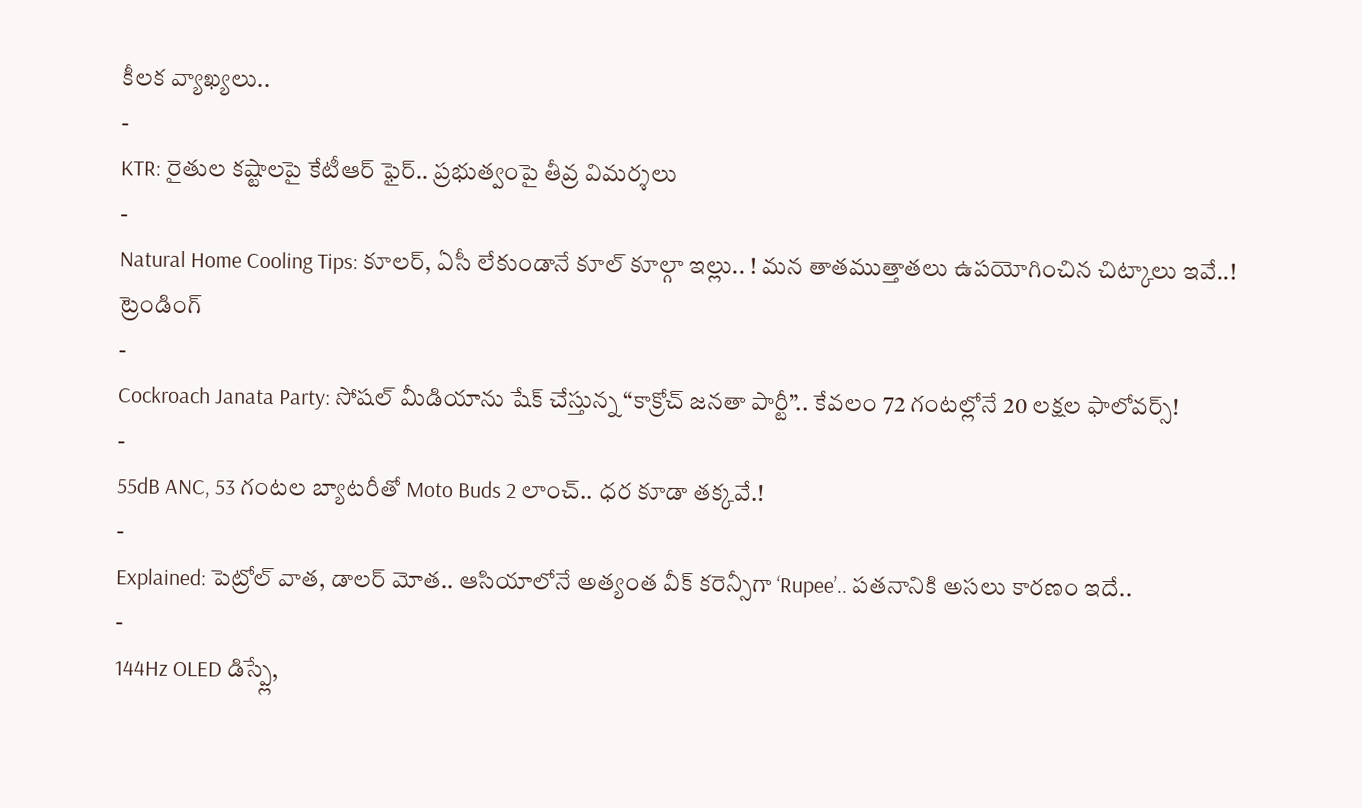కీలక వ్యాఖ్యలు..
-
KTR: రైతుల కష్టాలపై కేటీఆర్ ఫైర్.. ప్రభుత్వంపై తీవ్ర విమర్శలు
-
Natural Home Cooling Tips: కూలర్, ఏసీ లేకుండానే కూల్ కూల్గా ఇల్లు.. ! మన తాతముత్తాతలు ఉపయోగించిన చిట్కాలు ఇవే..!
ట్రెండింగ్
-
Cockroach Janata Party: సోషల్ మీడియాను షేక్ చేస్తున్న “కాక్రోచ్ జనతా పార్టీ”.. కేవలం 72 గంటల్లోనే 20 లక్షల ఫాలోవర్స్!
-
55dB ANC, 53 గంటల బ్యాటరీతో Moto Buds 2 లాంచ్.. ధర కూడా తక్కవే.!
-
Explained: పెట్రోల్ వాత, డాలర్ మోత.. ఆసియాలోనే అత్యంత వీక్ కరెన్సీగా ‘Rupee’.. పతనానికి అసలు కారణం ఇదే..
-
144Hz OLED డిస్ప్లే,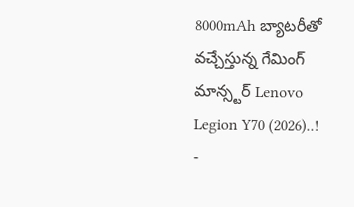8000mAh బ్యాటరీతో వచ్చేస్తున్న గేమింగ్ మాన్స్టర్ Lenovo Legion Y70 (2026)..!
-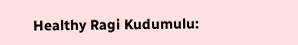Healthy Ragi Kudumulu: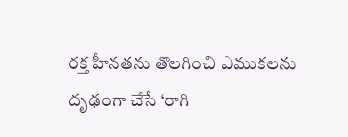రక్త హీనతను తొలగించి ఎముకలను దృఢంగా చేసే ‘రాగి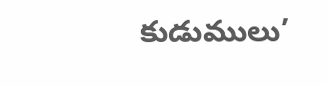కుడుములు’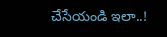చేసేయండి ఇలా..!